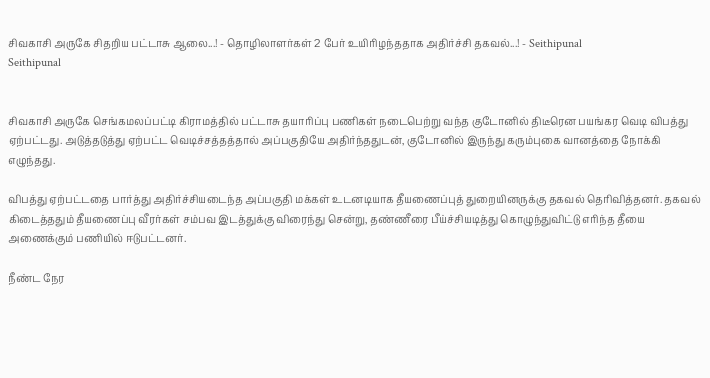சிவகாசி அருகே சிதறிய பட்டாசு ஆலை...! - தொழிலாளர்கள் 2 பேர் உயிரிழந்ததாக அதிர்ச்சி தகவல்...! - Seithipunal
Seithipunal


சிவகாசி அருகே செங்கமலப்பட்டி கிராமத்தில் பட்டாசு தயாரிப்பு பணிகள் நடைபெற்று வந்த குடோனில் திடீரென பயங்கர வெடி விபத்து ஏற்பட்டது. அடுத்தடுத்து ஏற்பட்ட வெடிச்சத்தத்தால் அப்பகுதியே அதிர்ந்ததுடன், குடோனில் இருந்து கரும்புகை வானத்தை நோக்கி எழுந்தது.

விபத்து ஏற்பட்டதை பார்த்து அதிர்ச்சியடைந்த அப்பகுதி மக்கள் உடனடியாக தீயணைப்புத் துறையினருக்கு தகவல் தெரிவித்தனர். தகவல் கிடைத்ததும் தீயணைப்பு வீரர்கள் சம்பவ இடத்துக்கு விரைந்து சென்று, தண்ணீரை பீய்ச்சியடித்து கொழுந்துவிட்டு எரிந்த தீயை அணைக்கும் பணியில் ஈடுபட்டனர்.

நீண்ட நேர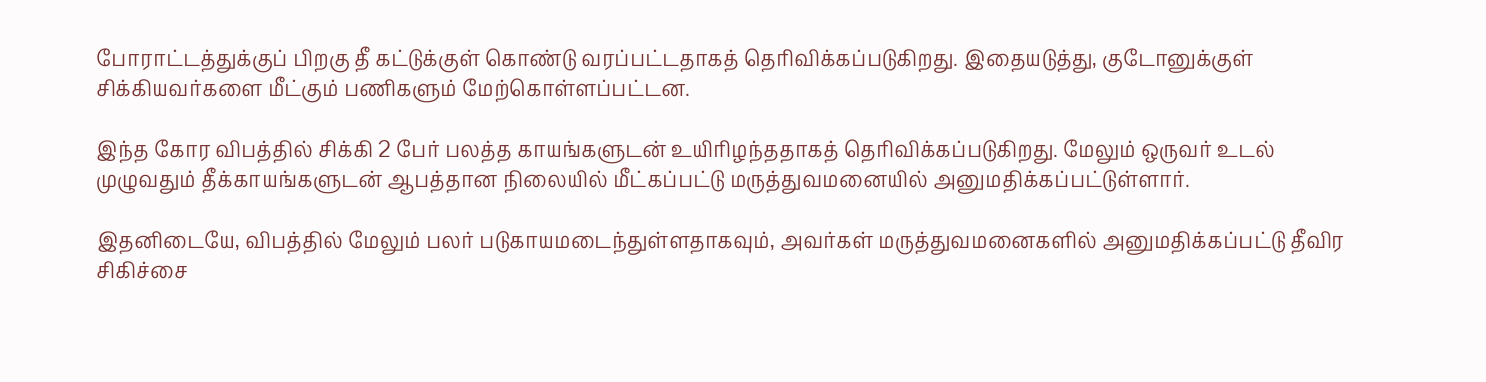போராட்டத்துக்குப் பிறகு தீ கட்டுக்குள் கொண்டு வரப்பட்டதாகத் தெரிவிக்கப்படுகிறது. இதையடுத்து, குடோனுக்குள் சிக்கியவர்களை மீட்கும் பணிகளும் மேற்கொள்ளப்பட்டன.

இந்த கோர விபத்தில் சிக்கி 2 பேர் பலத்த காயங்களுடன் உயிரிழந்ததாகத் தெரிவிக்கப்படுகிறது. மேலும் ஒருவர் உடல் முழுவதும் தீக்காயங்களுடன் ஆபத்தான நிலையில் மீட்கப்பட்டு மருத்துவமனையில் அனுமதிக்கப்பட்டுள்ளார்.

இதனிடையே, விபத்தில் மேலும் பலர் படுகாயமடைந்துள்ளதாகவும், அவர்கள் மருத்துவமனைகளில் அனுமதிக்கப்பட்டு தீவிர சிகிச்சை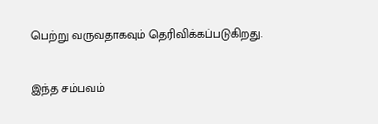பெற்று வருவதாகவும் தெரிவிக்கப்படுகிறது.

இந்த சம்பவம்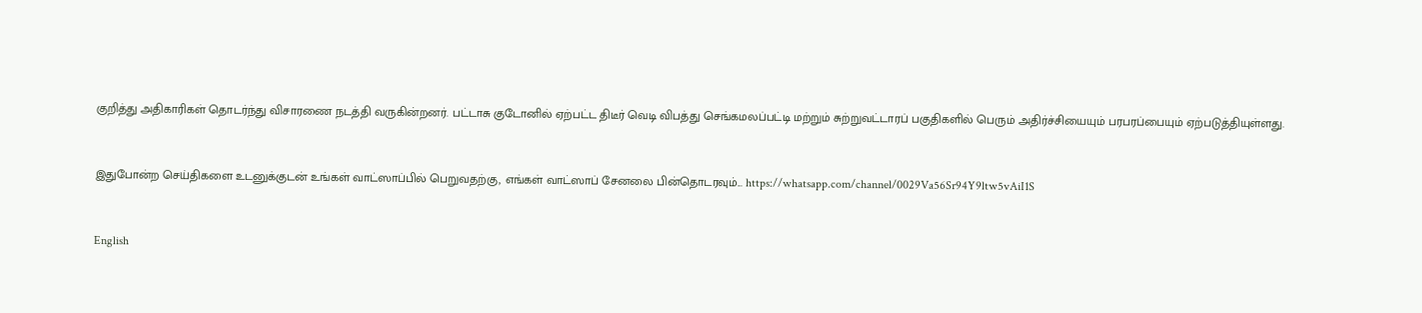குறித்து அதிகாரிகள் தொடர்ந்து விசாரணை நடத்தி வருகின்றனர். பட்டாசு குடோனில் ஏற்பட்ட திடீர் வெடி விபத்து செங்கமலப்பட்டி மற்றும் சுற்றுவட்டாரப் பகுதிகளில் பெரும் அதிர்ச்சியையும் பரபரப்பையும் ஏற்படுத்தியுள்ளது.


இதுபோன்ற செய்திகளை உடனுக்குடன் உங்கள் வாட்ஸாப்பில் பெறுவதற்கு, எங்கள் வாட்ஸாப் சேனலை பின்தொடரவும்... https://whatsapp.com/channel/0029Va56Sr94Y9ltw5vAiI1S


English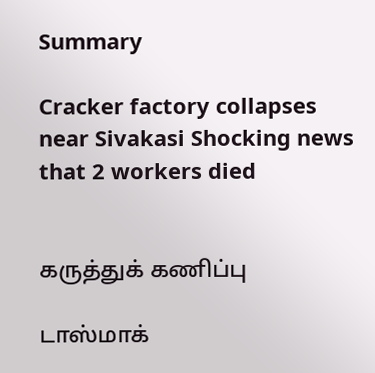Summary

Cracker factory collapses near Sivakasi Shocking news that 2 workers died


கருத்துக் கணிப்பு

டாஸ்மாக்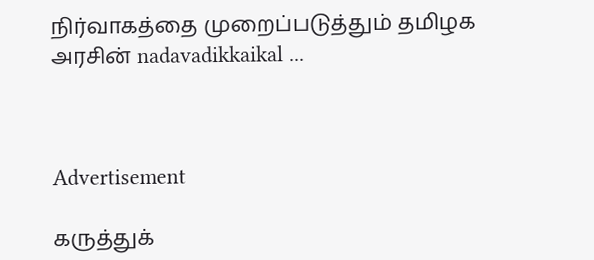நிர்வாகத்தை முறைப்படுத்தும் தமிழக அரசின் nadavadikkaikal ...



Advertisement

கருத்துக்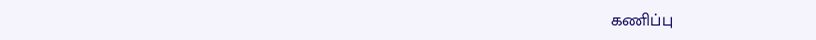கணிப்பு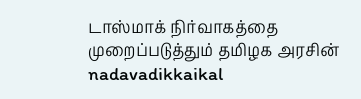டாஸ்மாக் நிர்வாகத்தை முறைப்படுத்தும் தமிழக அரசின் nadavadikkaikal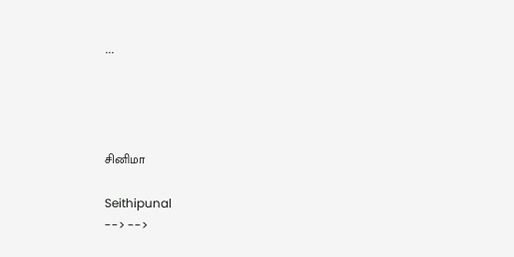...




சினிமா

Seithipunal
--> -->